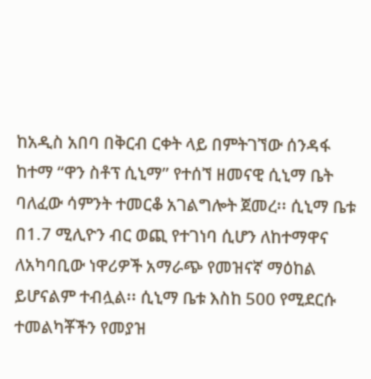ከአዲስ አበባ በቅርብ ርቀት ላይ በምትገኘው ሰንዳፋ ከተማ “ዋን ስቶፕ ሲኒማ” የተሰኘ ዘመናዊ ሲኒማ ቤት ባለፈው ሳምንት ተመርቆ አገልግሎት ጀመረ፡፡ ሲኒማ ቤቱ በ1.7 ሚሊዮን ብር ወጪ የተገነባ ሲሆን ለከተማዋና ለአካባቢው ነዋሪዎች አማራጭ የመዝናኛ ማዕከል ይሆናልም ተብሏል፡፡ ሲኒማ ቤቱ እስከ 500 የሚደርሱ ተመልካቾችን የመያዝ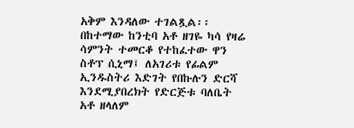አቅም እንዳለው ተገልጿል፡፡ በከተማው ከንቲባ አቶ ዘገዬ ካሳ የዛሬ ሳምንት ተመርቆ የተከፈተው ዋን ስቶፕ ሲኒማ፤ ለአገሪቱ የፊልም ኢንዱስትሪ እድገት የበኩሉን ድርሻ እንደሚያበረክት የድርጅቱ ባለቤት አቶ ዘላለም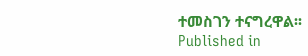ተመስገን ተናግረዋል፡፡
Published in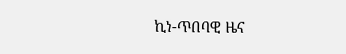ኪነ-ጥበባዊ ዜና